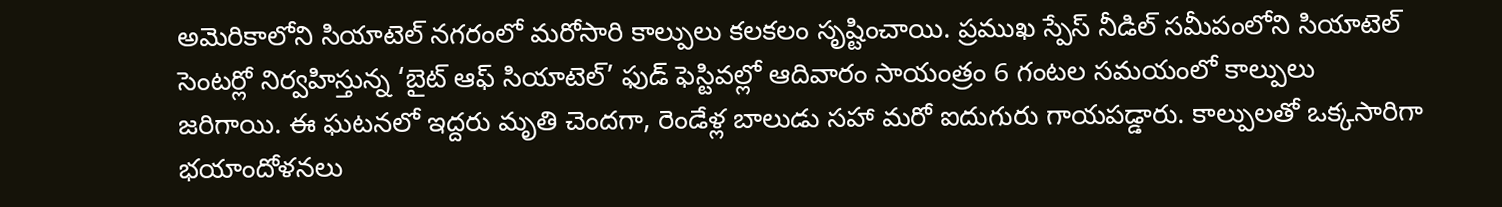అమెరికాలోని సియాటెల్ నగరంలో మరోసారి కాల్పులు కలకలం సృష్టించాయి. ప్రముఖ స్పేస్ నీడిల్ సమీపంలోని సియాటెల్ సెంటర్లో నిర్వహిస్తున్న ‘బైట్ ఆఫ్ సియాటెల్’ ఫుడ్ ఫెస్టివల్లో ఆదివారం సాయంత్రం 6 గంటల సమయంలో కాల్పులు జరిగాయి. ఈ ఘటనలో ఇద్దరు మృతి చెందగా, రెండేళ్ల బాలుడు సహా మరో ఐదుగురు గాయపడ్డారు. కాల్పులతో ఒక్కసారిగా భయాందోళనలు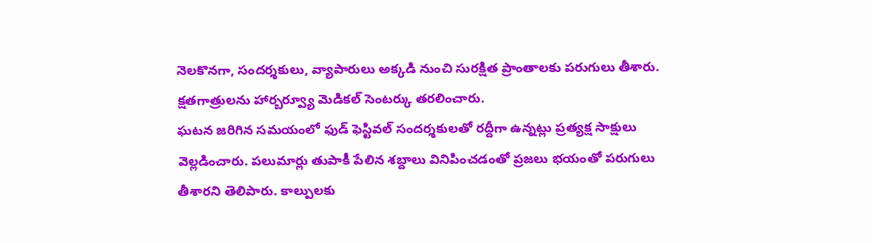నెలకొనగా, సందర్శకులు, వ్యాపారులు అక్కడి నుంచి సురక్షిత ప్రాంతాలకు పరుగులు తీశారు. క్షతగాత్రులను హార్బర్వ్యూ మెడికల్ సెంటర్కు తరలించారు.
ఘటన జరిగిన సమయంలో ఫుడ్ ఫెస్టివల్ సందర్శకులతో రద్దీగా ఉన్నట్లు ప్రత్యక్ష సాక్షులు వెల్లడించారు. పలుమార్లు తుపాకీ పేలిన శబ్దాలు వినిపించడంతో ప్రజలు భయంతో పరుగులు తీశారని తెలిపారు. కాల్పులకు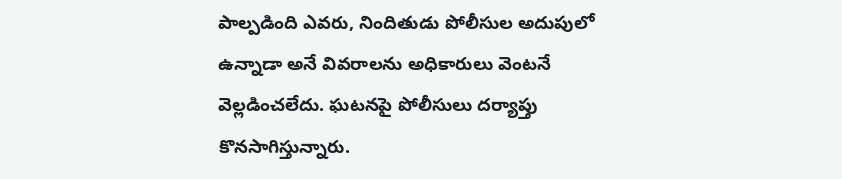పాల్పడింది ఎవరు, నిందితుడు పోలీసుల అదుపులో ఉన్నాడా అనే వివరాలను అధికారులు వెంటనే వెల్లడించలేదు. ఘటనపై పోలీసులు దర్యాప్తు కొనసాగిస్తున్నారు.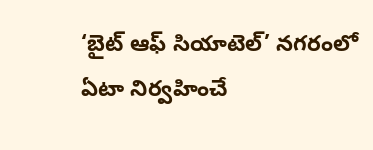‘బైట్ ఆఫ్ సియాటెల్’ నగరంలో ఏటా నిర్వహించే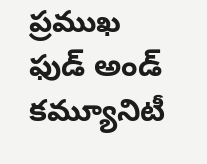ప్రముఖ ఫుడ్ అండ్ కమ్యూనిటీ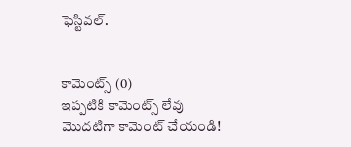ఫెస్టివల్.


కామెంట్స్ (0)
ఇప్పటికి కామెంట్స్ లేవు
మొదటిగా కామెంట్ చేయండి!